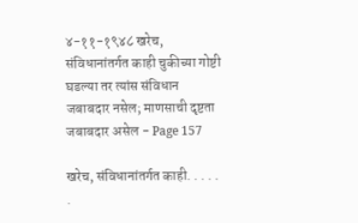४-११-१९४८ खरेच, संविधानांतर्गत काही चुकीच्या गोष्टी घडल्या तर त्यांस संविधान जबाबदार नसेल; माणसाची दृष्टता जबाबदार असेल - Page 157

खरेच, संविधानांतर्गत काही. . . . . .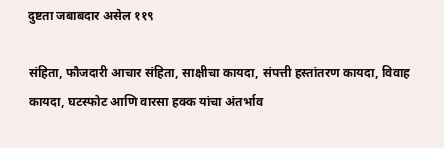दुष्टता जबाबदार असेल ११९

संहिता, फौजदारी आचार संहिता, साक्षीचा कायदा, संपत्ती हस्तांतरण कायदा, विवाह कायदा, घटस्फोट आणि वारसा हक्क यांचा अंतर्भाव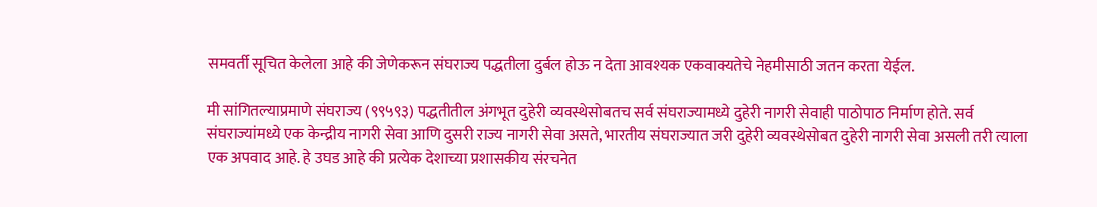समवर्ती सूचित केलेला आहे की जेणेकरून संघराज्य पद्धतीला दुर्बल होऊ न देता आवश्यक एकवाक्यतेचे नेहमीसाठी जतन करता येईल.

मी सांगितल्याप्रमाणे संघराज्य (९९५९३) पद्धतीतील अंगभूत दुहेरी व्यवस्थेसोबतच सर्व संघराज्यामध्ये दुहेरी नागरी सेवाही पाठोपाठ निर्माण होते. सर्व संघराज्यांमध्ये एक केन्द्रीय नागरी सेवा आणि दुसरी राज्य नागरी सेवा असते, भारतीय संघराज्यात जरी दुहेरी व्यवस्थेसोबत दुहेरी नागरी सेवा असली तरी त्याला एक अपवाद आहे. हे उघड आहे की प्रत्येक देशाच्या प्रशासकीय संरचनेत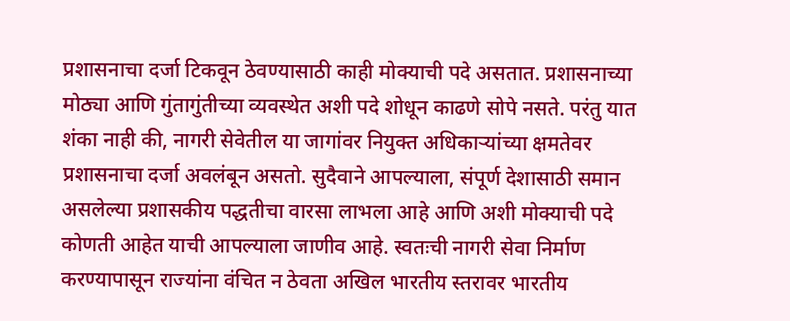प्रशासनाचा दर्जा टिकवून ठेवण्यासाठी काही मोक्याची पदे असतात. प्रशासनाच्या मोठ्या आणि गुंतागुंतीच्या व्यवस्थेत अशी पदे शोधून काढणे सोपे नसते. परंतु यात शंका नाही की, नागरी सेवेतील या जागांवर नियुक्त अधिकाऱ्यांच्या क्षमतेवर प्रशासनाचा दर्जा अवलंबून असतो. सुदैवाने आपल्याला, संपूर्ण देशासाठी समान असलेल्या प्रशासकीय पद्धतीचा वारसा लाभला आहे आणि अशी मोक्याची पदे कोणती आहेत याची आपल्याला जाणीव आहे. स्वतःची नागरी सेवा निर्माण करण्यापासून राज्यांना वंचित न ठेवता अखिल भारतीय स्तरावर भारतीय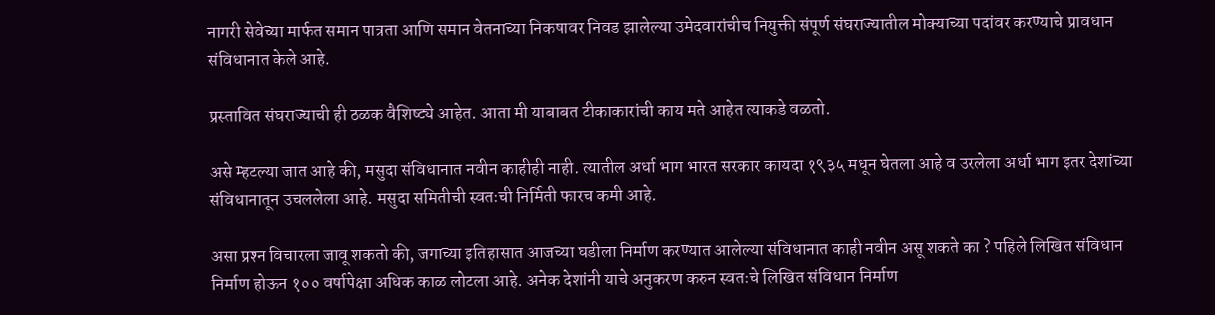नागरी सेवेच्या मार्फत समान पात्रता आणि समान वेतनाच्या निकषावर निवड झालेल्या उमेदवारांचीच नियुक्ती संपूर्ण संघराज्यातील मोक्याच्या पदांवर करण्याचे प्रावधान संविधानात केले आहे.

प्रस्तावित संघराज्याची ही ठळक वैशिष्ट्ये आहेत. आता मी याबाबत टीकाकारांची काय मते आहेत त्याकडे वळतो.

असे म्हटल्या जात आहे की, मसुदा संविधानात नवीन काहीही नाही. त्यातील अर्धा भाग भारत सरकार कायदा १९३५ मधून घेतला आहे व उरलेला अर्धा भाग इतर देशांच्या संविधानातून उचललेला आहे. मसुदा समितीची स्वतःची निर्मिती फारच कमी आहे.

असा प्रश्‍न विचारला जावू शकतो की, जगाच्या इतिहासात आजच्या घडीला निर्माण करण्यात आलेल्या संविधानात काही नवीन असू शकते का ? पहिले लिखित संविधान निर्माण होऊन १०० वर्षापेक्षा अधिक काळ लोटला आहे. अनेक देशांनी याचे अनुकरण करुन स्वतःचे लिखित संविधान निर्माण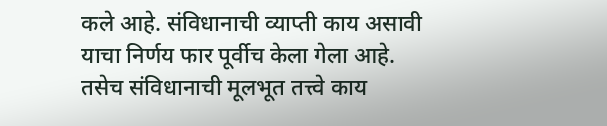कले आहे. संविधानाची व्याप्ती काय असावी याचा निर्णय फार पूर्वीच केला गेला आहे. तसेच संविधानाची मूलभूत तत्त्वे काय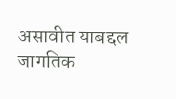असावीत याबद्दल जागतिक